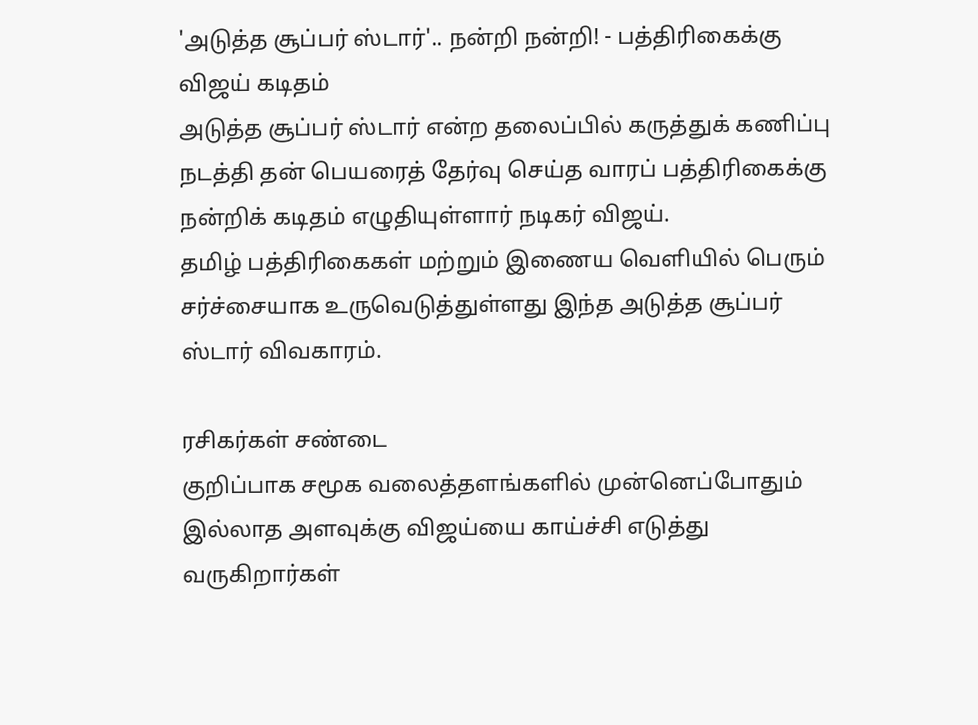'அடுத்த சூப்பர் ஸ்டார்'.. நன்றி நன்றி! - பத்திரிகைக்கு விஜய் கடிதம்
அடுத்த சூப்பர் ஸ்டார் என்ற தலைப்பில் கருத்துக் கணிப்பு நடத்தி தன் பெயரைத் தேர்வு செய்த வாரப் பத்திரிகைக்கு நன்றிக் கடிதம் எழுதியுள்ளார் நடிகர் விஜய்.
தமிழ் பத்திரிகைகள் மற்றும் இணைய வெளியில் பெரும் சர்ச்சையாக உருவெடுத்துள்ளது இந்த அடுத்த சூப்பர் ஸ்டார் விவகாரம்.

ரசிகர்கள் சண்டை
குறிப்பாக சமூக வலைத்தளங்களில் முன்னெப்போதும் இல்லாத அளவுக்கு விஜய்யை காய்ச்சி எடுத்து வருகிறார்கள்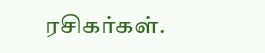ரசிகர்கள்.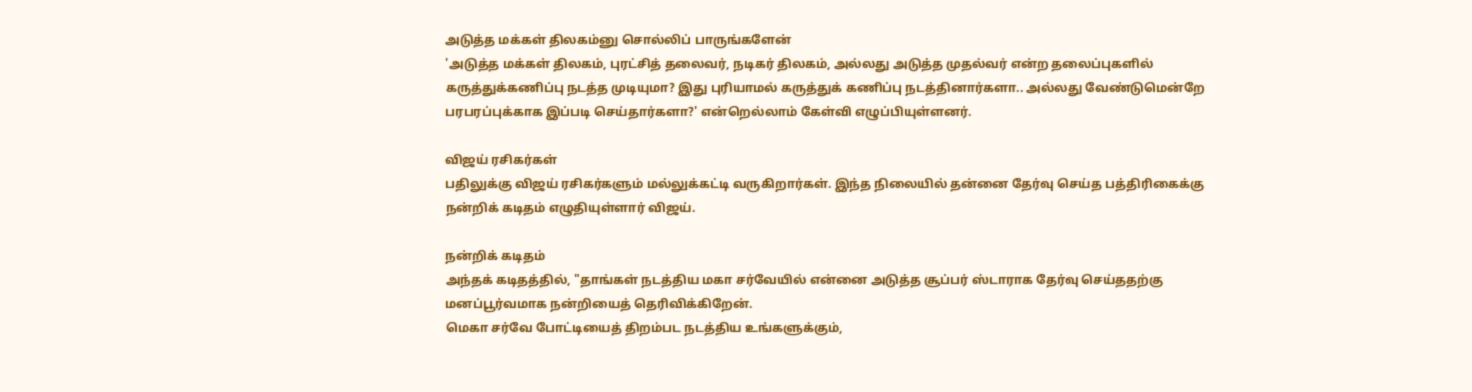அடுத்த மக்கள் திலகம்னு சொல்லிப் பாருங்களேன்
'அடுத்த மக்கள் திலகம், புரட்சித் தலைவர், நடிகர் திலகம், அல்லது அடுத்த முதல்வர் என்ற தலைப்புகளில் கருத்துக்கணிப்பு நடத்த முடியுமா? இது புரியாமல் கருத்துக் கணிப்பு நடத்தினார்களா.. அல்லது வேண்டுமென்றே பரபரப்புக்காக இப்படி செய்தார்களா?' என்றெல்லாம் கேள்வி எழுப்பியுள்ளனர்.

விஜய் ரசிகர்கள்
பதிலுக்கு விஜய் ரசிகர்களும் மல்லுக்கட்டி வருகிறார்கள். இந்த நிலையில் தன்னை தேர்வு செய்த பத்திரிகைக்கு நன்றிக் கடிதம் எழுதியுள்ளார் விஜய்.

நன்றிக் கடிதம்
அந்தக் கடிதத்தில், "தாங்கள் நடத்திய மகா சர்வேயில் என்னை அடுத்த சூப்பர் ஸ்டாராக தேர்வு செய்ததற்கு மனப்பூர்வமாக நன்றியைத் தெரிவிக்கிறேன்.
மெகா சர்வே போட்டியைத் திறம்பட நடத்திய உங்களுக்கும்,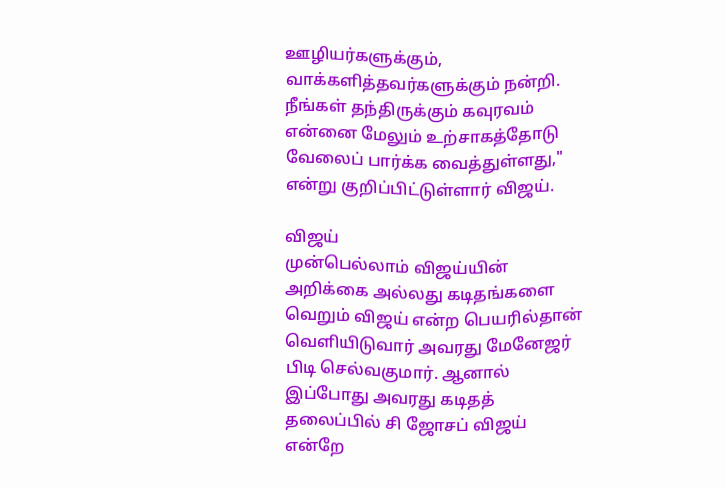ஊழியர்களுக்கும், வாக்களித்தவர்களுக்கும் நன்றி.
நீங்கள் தந்திருக்கும் கவுரவம் என்னை மேலும் உற்சாகத்தோடு வேலைப் பார்க்க வைத்துள்ளது," என்று குறிப்பிட்டுள்ளார் விஜய்.

விஜய்
முன்பெல்லாம் விஜய்யின் அறிக்கை அல்லது கடிதங்களை வெறும் விஜய் என்ற பெயரில்தான் வெளியிடுவார் அவரது மேனேஜர் பிடி செல்வகுமார். ஆனால் இப்போது அவரது கடிதத் தலைப்பில் சி ஜோசப் விஜய் என்றே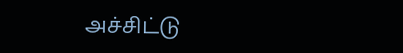அச்சிட்டு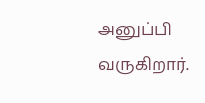அனுப்பி வருகிறார்.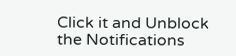Click it and Unblock the Notifications